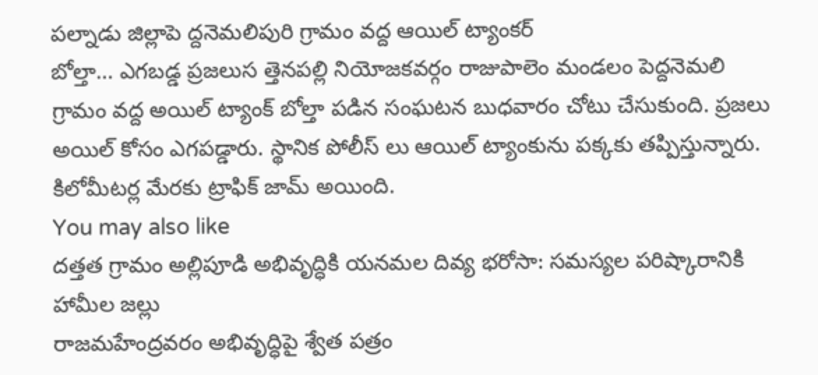పల్నాడు జిల్లాపె ద్దనెమలిపురి గ్రామం వద్ద ఆయిల్ ట్యాంకర్
బోల్తా… ఎగబడ్డ ప్రజలుస త్తెనపల్లి నియోజకవర్గం రాజుపాలెం మండలం పెద్దనెమలి గ్రామం వద్ద అయిల్ ట్యాంక్ బోల్తా పడిన సంఘటన బుధవారం చోటు చేసుకుంది. ప్రజలు అయిల్ కోసం ఎగపడ్డారు. స్థానిక పోలీస్ లు ఆయిల్ ట్యాంకును పక్కకు తప్పిస్తున్నారు. కిలోమీటర్ల మేరకు ట్రాఫిక్ జామ్ అయింది.
You may also like
దత్తత గ్రామం అల్లిపూడి అభివృద్ధికి యనమల దివ్య భరోసా: సమస్యల పరిష్కారానికి హామీల జల్లు
రాజమహేంద్రవరం అభివృద్ధిపై శ్వేత పత్రం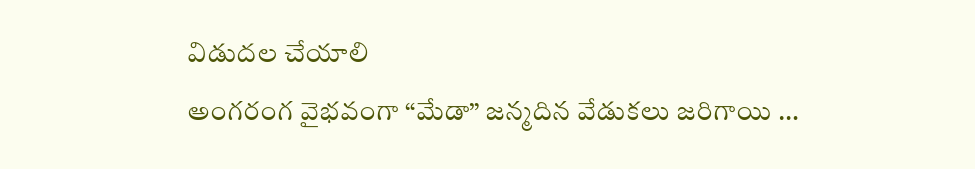విడుదల చేయాలి
అంగరంగ వైభవంగా “మేడా” జన్మదిన వేడుకలు జరిగాయి …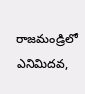రాజమండ్రిలో ఎనిమిదవ,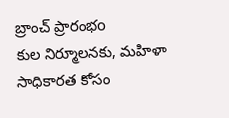బ్రాంచ్ ప్రారంభo
కుల నిర్మూలనకు, మహిళా సాధికారత కోసం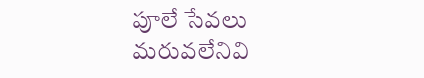పూలే సేవలు మరువలేనివి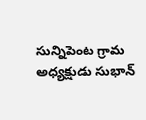సున్నిపెంట గ్రామ అధ్యక్షుడు సుభాన్